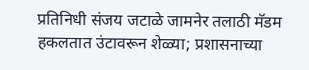प्रतिनिधी संजय जटाळे जामनेर तलाठी मॅडम हकलतात उंटावरून शेळ्या; प्रशासनाच्या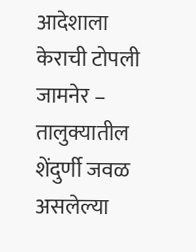आदेशाला केराची टोपली
जामनेर – तालुक्यातील शेंदुर्णी जवळ असलेल्या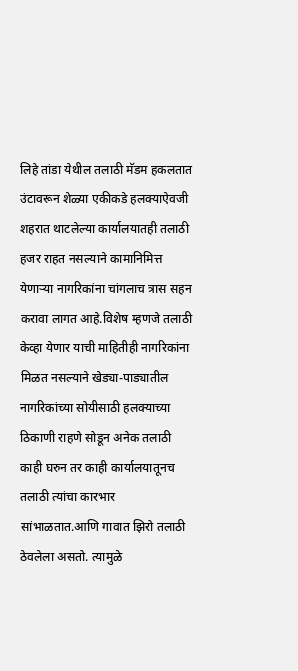लिहे तांडा येथील तलाठी मॅडम हकलतात उंटावरून शेळ्या एकीकडे हलक्याऐवजी शहरात थाटलेल्या कार्यालयातही तलाठी हजर राहत नसल्याने कामानिमित्त येणाऱ्या नागरिकांना चांगलाच त्रास सहन करावा लागत आहे.विशेष म्हणजे तलाठी केव्हा येणार याची माहितीही नागरिकांना मिळत नसल्याने खेड्या-पाड्यातील नागरिकांच्या सोयीसाठी हलक्याच्या ठिकाणी राहणे सोडून अनेक तलाठी काही घरुन तर काही कार्यालयातूनच तलाठी त्यांचा कारभार सांभाळतात.आणि गावात झिरो तलाठी ठेवलेला असतो. त्यामुळे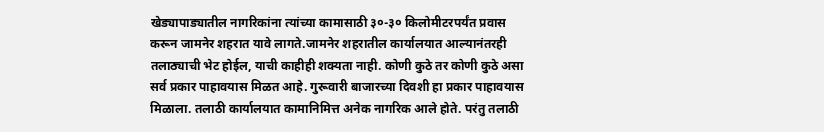खेड्यापाड्यातील नागरिकांना त्यांच्या कामासाठी ३०-३० किलोमीटरपर्यंत प्रवास करून जामनेर शहरात यावे लागते.जामनेर शहरातील कार्यालयात आल्यानंतरही तलाठ्याची भेट होईल, याची काहीही शक्यता नाही. कोणी कुठे तर कोणी कुठे असा सर्व प्रकार पाहावयास मिळत आहे. गुरूवारी बाजारच्या दिवशी हा प्रकार पाहावयास मिळाला. तलाठी कार्यालयात कामानिमित्त अनेक नागरिक आले होते. परंतु तलाठी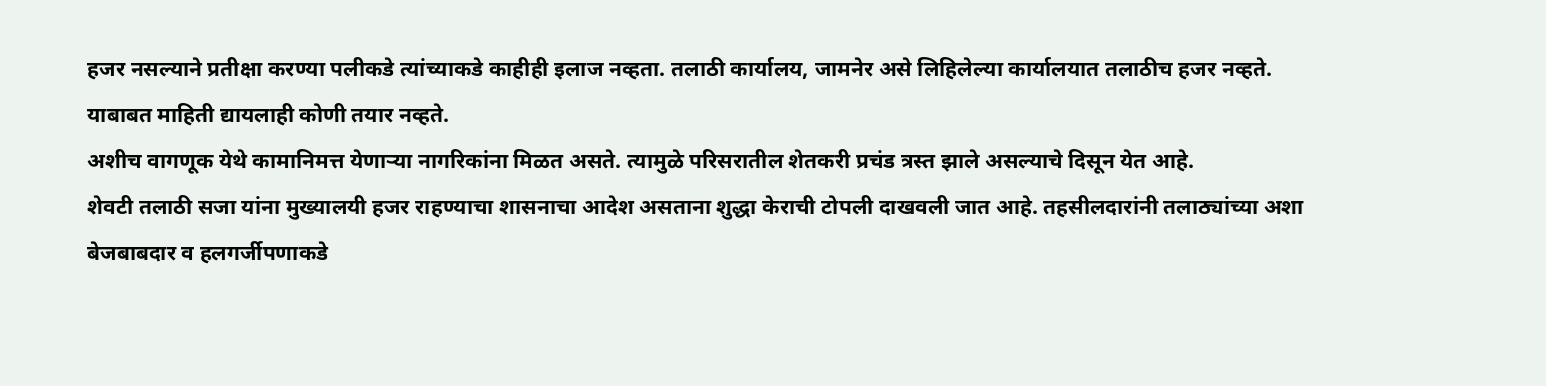हजर नसल्याने प्रतीक्षा करण्या पलीकडे त्यांच्याकडे काहीही इलाज नव्हता. तलाठी कार्यालय, जामनेर असे लिहिलेल्या कार्यालयात तलाठीच हजर नव्हते. याबाबत माहिती द्यायलाही कोणी तयार नव्हते.
अशीच वागणूक येथे कामानिमत्त येणाऱ्या नागरिकांना मिळत असते. त्यामुळे परिसरातील शेतकरी प्रचंड त्रस्त झाले असल्याचे दिसून येत आहे.
शेवटी तलाठी सजा यांना मुख्यालयी हजर राहण्याचा शासनाचा आदेश असताना शुद्धा केराची टोपली दाखवली जात आहे. तहसीलदारांनी तलाठ्यांच्या अशा बेजबाबदार व हलगर्जीपणाकडे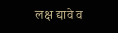लक्ष द्यावे व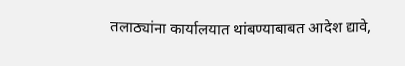तलाठ्यांना कार्यालयात थांबण्याबाबत आदेश द्यावे,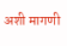अशी मागणी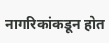नागरिकांकडून होत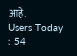आहे.
Users Today : 54